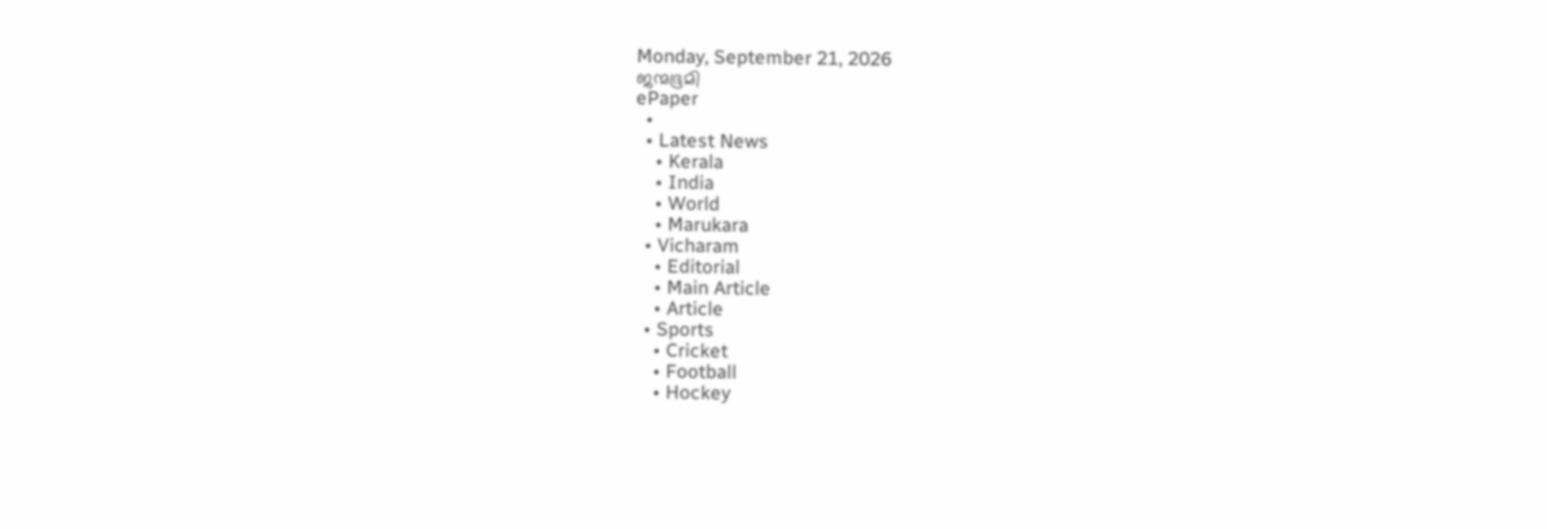Monday, September 21, 2026
ജന്മഭൂമി
ePaper
  •
  • Latest News
    • Kerala
    • India
    • World
    • Marukara
  • Vicharam
    • Editorial
    • Main Article
    • Article
  • Sports
    • Cricket
    • Football
    • Hockey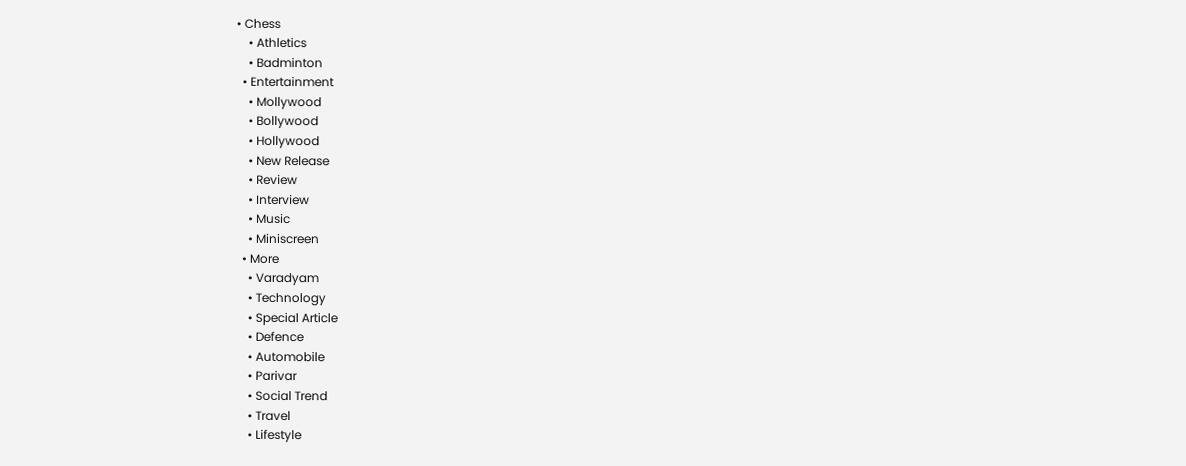• Chess
    • Athletics
    • Badminton
  • Entertainment
    • Mollywood
    • Bollywood
    • Hollywood
    • New Release
    • Review
    • Interview
    • Music
    • Miniscreen
  • More
    • Varadyam
    • Technology
    • Special Article
    • Defence
    • Automobile
    • Parivar
    • Social Trend
    • Travel
    • Lifestyle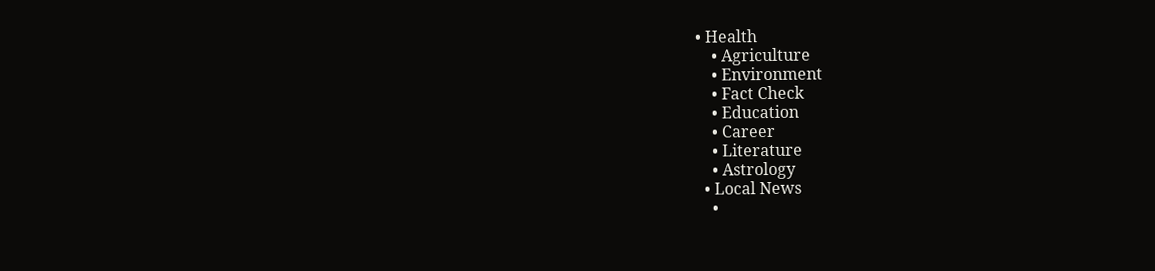• Health
    • Agriculture
    • Environment
    • Fact Check
    • Education
    • Career
    • Literature
    • Astrology
  • Local News
    •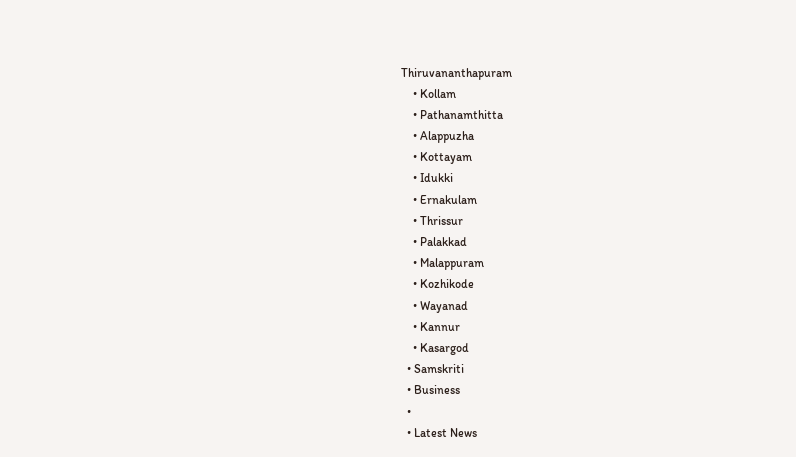Thiruvananthapuram
    • Kollam
    • Pathanamthitta
    • Alappuzha
    • Kottayam
    • Idukki
    • Ernakulam
    • Thrissur
    • Palakkad
    • Malappuram
    • Kozhikode
    • Wayanad
    • Kannur
    • Kasargod
  • Samskriti
  • Business
  •
  • Latest News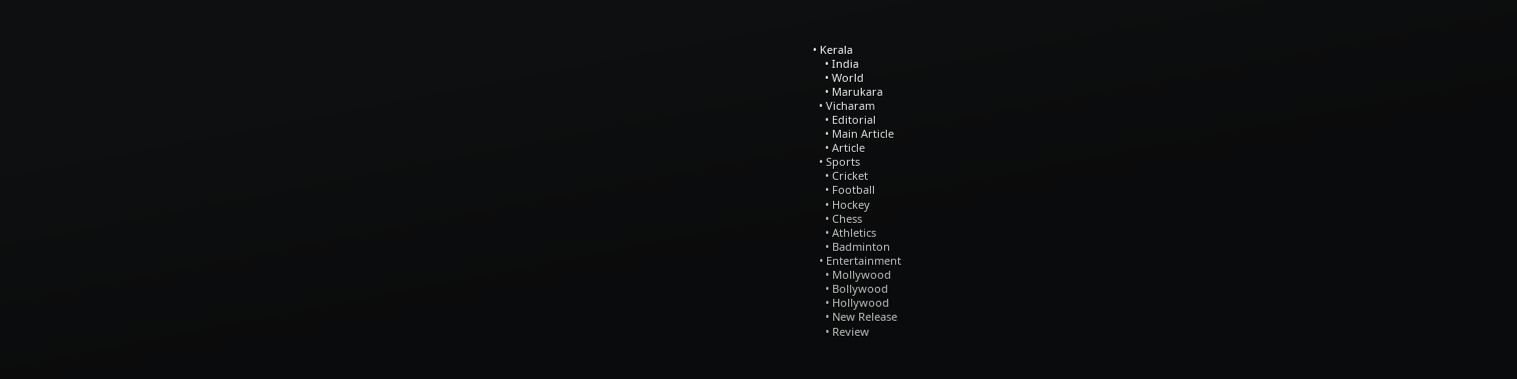• Kerala
    • India
    • World
    • Marukara
  • Vicharam
    • Editorial
    • Main Article
    • Article
  • Sports
    • Cricket
    • Football
    • Hockey
    • Chess
    • Athletics
    • Badminton
  • Entertainment
    • Mollywood
    • Bollywood
    • Hollywood
    • New Release
    • Review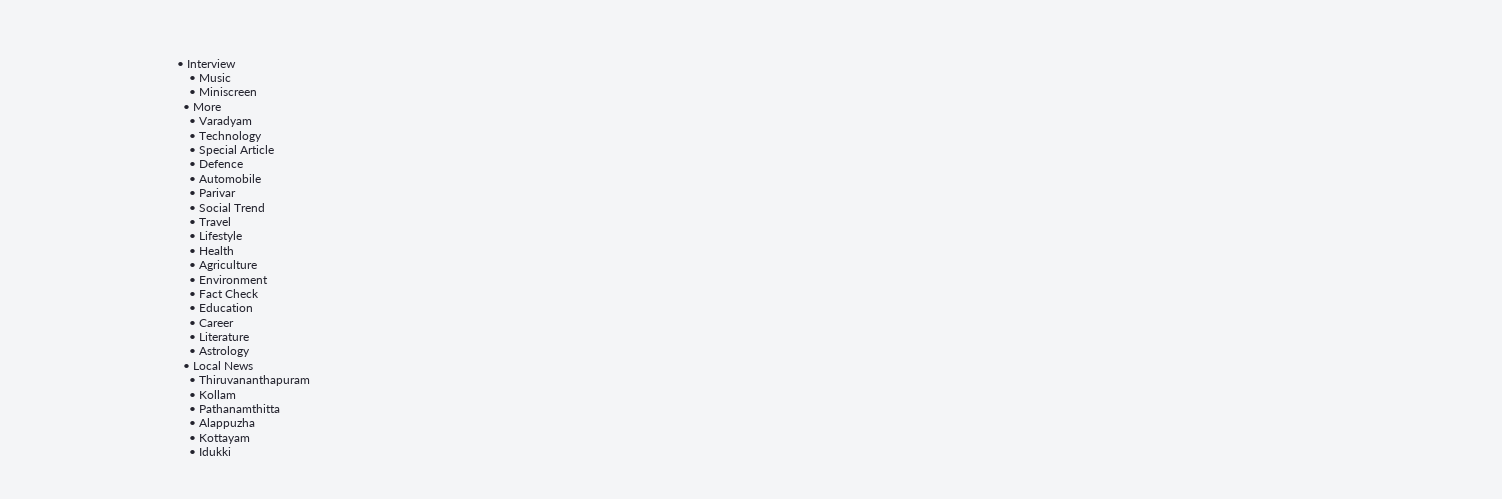• Interview
    • Music
    • Miniscreen
  • More
    • Varadyam
    • Technology
    • Special Article
    • Defence
    • Automobile
    • Parivar
    • Social Trend
    • Travel
    • Lifestyle
    • Health
    • Agriculture
    • Environment
    • Fact Check
    • Education
    • Career
    • Literature
    • Astrology
  • Local News
    • Thiruvananthapuram
    • Kollam
    • Pathanamthitta
    • Alappuzha
    • Kottayam
    • Idukki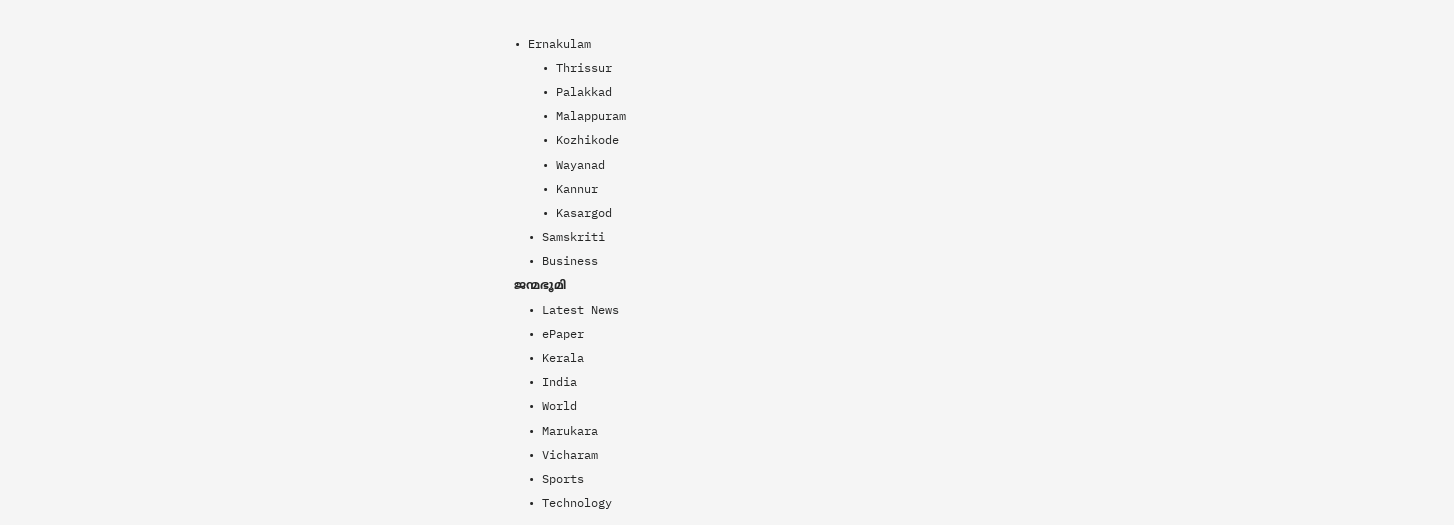• Ernakulam
    • Thrissur
    • Palakkad
    • Malappuram
    • Kozhikode
    • Wayanad
    • Kannur
    • Kasargod
  • Samskriti
  • Business
ജന്മഭൂമി
  • Latest News
  • ePaper
  • Kerala
  • India
  • World
  • Marukara
  • Vicharam
  • Sports
  • Technology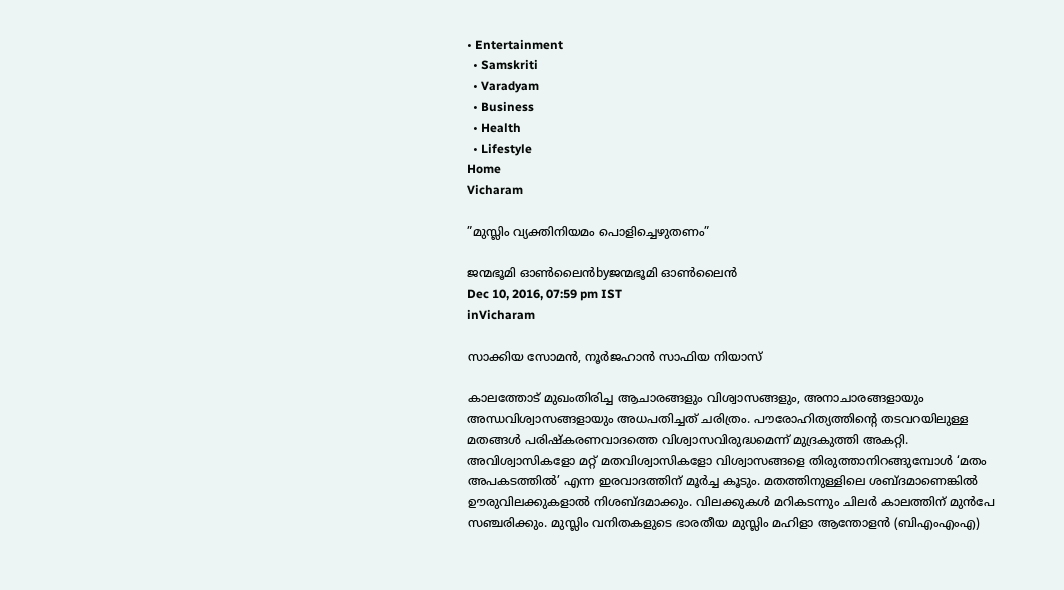• Entertainment
  • Samskriti
  • Varadyam
  • Business
  • Health
  • Lifestyle
Home
Vicharam

”മുസ്ലിം വ്യക്തിനിയമം പൊളിച്ചെഴുതണം”

ജന്മഭൂമി ഓണ്‍ലൈന്‍byജന്മഭൂമി ഓണ്‍ലൈന്‍
Dec 10, 2016, 07:59 pm IST
inVicharam

സാക്കിയ സോമന്‍, നൂര്‍ജഹാന്‍ സാഫിയ നിയാസ്

കാലത്തോട് മുഖംതിരിച്ച ആചാരങ്ങളും വിശ്വാസങ്ങളും, അനാചാരങ്ങളായും അന്ധവിശ്വാസങ്ങളായും അധപതിച്ചത് ചരിത്രം. പൗരോഹിത്യത്തിന്റെ തടവറയിലുള്ള മതങ്ങള്‍ പരിഷ്‌കരണവാദത്തെ വിശ്വാസവിരുദ്ധമെന്ന് മുദ്രകുത്തി അകറ്റി. അവിശ്വാസികളോ മറ്റ് മതവിശ്വാസികളോ വിശ്വാസങ്ങളെ തിരുത്താനിറങ്ങുമ്പോള്‍ ‘മതം അപകടത്തില്‍’ എന്ന ഇരവാദത്തിന് മൂര്‍ച്ച കൂടും. മതത്തിനുള്ളിലെ ശബ്ദമാണെങ്കില്‍ ഊരുവിലക്കുകളാല്‍ നിശബ്ദമാക്കും. വിലക്കുകള്‍ മറികടന്നും ചിലര്‍ കാലത്തിന് മുന്‍പേ സഞ്ചരിക്കും. മുസ്ലിം വനിതകളുടെ ഭാരതീയ മുസ്ലിം മഹിളാ ആന്തോളന്‍ (ബിഎംഎംഎ)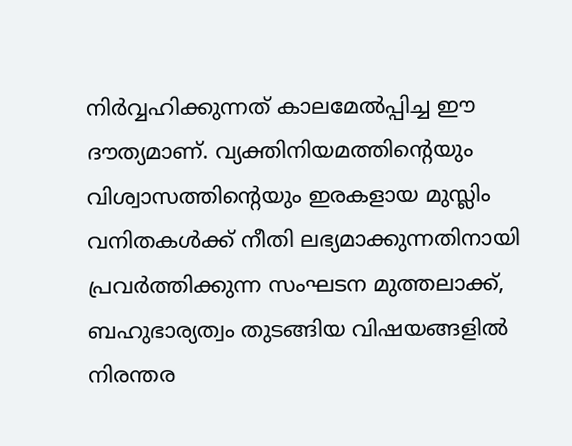നിര്‍വ്വഹിക്കുന്നത് കാലമേല്‍പ്പിച്ച ഈ ദൗത്യമാണ്. വ്യക്തിനിയമത്തിന്റെയും വിശ്വാസത്തിന്റെയും ഇരകളായ മുസ്ലിം വനിതകള്‍ക്ക് നീതി ലഭ്യമാക്കുന്നതിനായി പ്രവര്‍ത്തിക്കുന്ന സംഘടന മുത്തലാക്ക്, ബഹുഭാര്യത്വം തുടങ്ങിയ വിഷയങ്ങളില്‍ നിരന്തര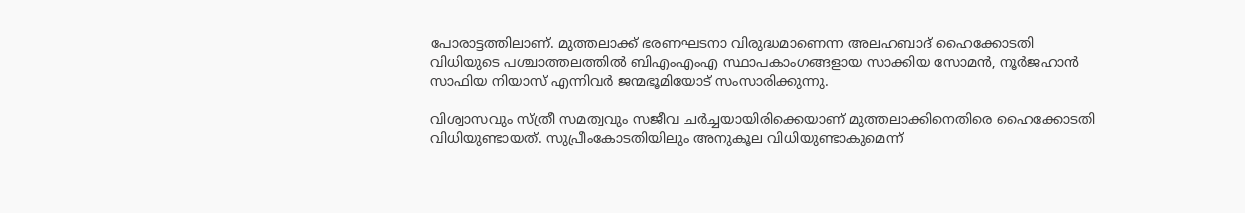പോരാട്ടത്തിലാണ്. മുത്തലാക്ക് ഭരണഘടനാ വിരുദ്ധമാണെന്ന അലഹബാദ് ഹൈക്കോടതി വിധിയുടെ പശ്ചാത്തലത്തില്‍ ബിഎംഎംഎ സ്ഥാപകാംഗങ്ങളായ സാക്കിയ സോമന്‍, നൂര്‍ജഹാന്‍ സാഫിയ നിയാസ് എന്നിവര്‍ ജന്മഭൂമിയോട് സംസാരിക്കുന്നു.

വിശ്വാസവും സ്ത്രീ സമത്വവും സജീവ ചര്‍ച്ചയായിരിക്കെയാണ് മുത്തലാക്കിനെതിരെ ഹൈക്കോടതി വിധിയുണ്ടായത്. സുപ്രീംകോടതിയിലും അനുകൂല വിധിയുണ്ടാകുമെന്ന്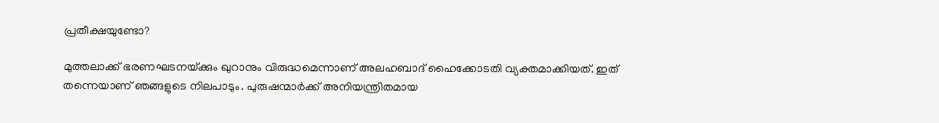പ്രതീക്ഷയുണ്ടോ?

മുത്തലാക്ക് ഭരണഘടനയ്‌ക്കും ഖുറാനും വിരുദ്ധമെന്നാണ് അലഹബാദ് ഹൈക്കോടതി വ്യക്തമാക്കിയത്. ഇത് തന്നെയാണ് ഞങ്ങളുടെ നിലപാടും. പുരുഷന്മാര്‍ക്ക് അനിയന്ത്രിതമായ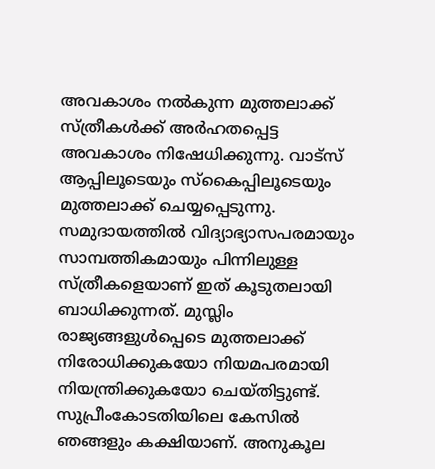അവകാശം നല്‍കുന്ന മുത്തലാക്ക് സ്ത്രീകള്‍ക്ക് അര്‍ഹതപ്പെട്ട അവകാശം നിഷേധിക്കുന്നു. വാട്‌സ് ആപ്പിലൂടെയും സ്‌കൈപ്പിലൂടെയും മുത്തലാക്ക് ചെയ്യപ്പെടുന്നു. സമുദായത്തില്‍ വിദ്യാഭ്യാസപരമായും സാമ്പത്തികമായും പിന്നിലുള്ള സ്ത്രീകളെയാണ് ഇത് കൂടുതലായി ബാധിക്കുന്നത്. മുസ്ലിം രാജ്യങ്ങളുള്‍പ്പെടെ മുത്തലാക്ക് നിരോധിക്കുകയോ നിയമപരമായി നിയന്ത്രിക്കുകയോ ചെയ്തിട്ടുണ്ട്. സുപ്രീംകോടതിയിലെ കേസില്‍ ഞങ്ങളും കക്ഷിയാണ്. അനുകൂല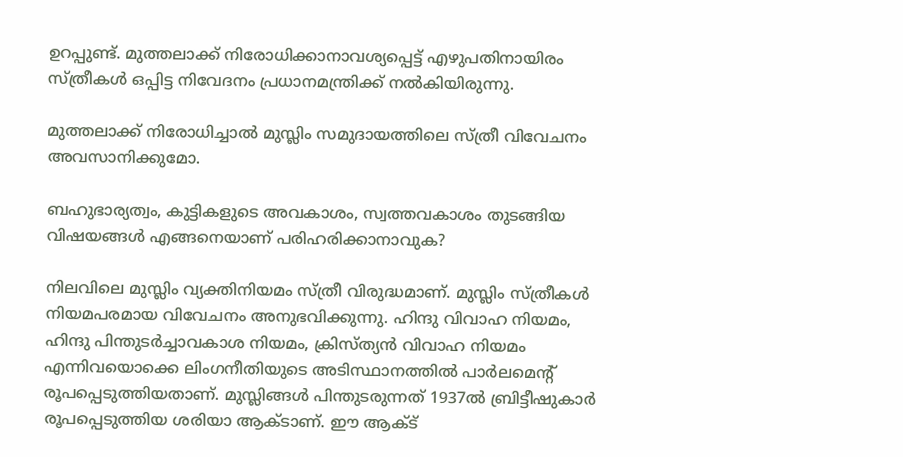ഉറപ്പുണ്ട്. മുത്തലാക്ക് നിരോധിക്കാനാവശ്യപ്പെട്ട് എഴുപതിനായിരം സ്ത്രീകള്‍ ഒപ്പിട്ട നിവേദനം പ്രധാനമന്ത്രിക്ക് നല്‍കിയിരുന്നു.

മുത്തലാക്ക് നിരോധിച്ചാല്‍ മുസ്ലിം സമുദായത്തിലെ സ്ത്രീ വിവേചനം അവസാനിക്കുമോ.

ബഹുഭാര്യത്വം, കുട്ടികളുടെ അവകാശം, സ്വത്തവകാശം തുടങ്ങിയ വിഷയങ്ങള്‍ എങ്ങനെയാണ് പരിഹരിക്കാനാവുക?

നിലവിലെ മുസ്ലിം വ്യക്തിനിയമം സ്ത്രീ വിരുദ്ധമാണ്. മുസ്ലിം സ്ത്രീകള്‍ നിയമപരമായ വിവേചനം അനുഭവിക്കുന്നു. ഹിന്ദു വിവാഹ നിയമം, ഹിന്ദു പിന്തുടര്‍ച്ചാവകാശ നിയമം, ക്രിസ്ത്യന്‍ വിവാഹ നിയമം എന്നിവയൊക്കെ ലിംഗനീതിയുടെ അടിസ്ഥാനത്തില്‍ പാര്‍ലമെന്റ് രൂപപ്പെടുത്തിയതാണ്. മുസ്ലിങ്ങള്‍ പിന്തുടരുന്നത് 1937ല്‍ ബ്രിട്ടീഷുകാര്‍ രൂപപ്പെടുത്തിയ ശരിയാ ആക്ടാണ്. ഈ ആക്ട്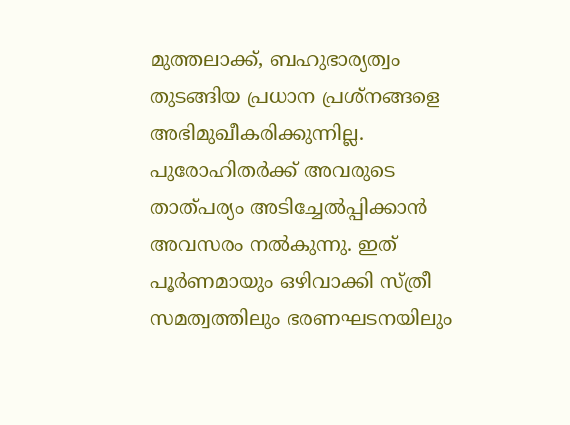മുത്തലാക്ക്, ബഹുഭാര്യത്വം തുടങ്ങിയ പ്രധാന പ്രശ്‌നങ്ങളെ അഭിമുഖീകരിക്കുന്നില്ല. പുരോഹിതര്‍ക്ക് അവരുടെ താത്പര്യം അടിച്ചേല്‍പ്പിക്കാന്‍ അവസരം നല്‍കുന്നു. ഇത് പൂര്‍ണമായും ഒഴിവാക്കി സ്ത്രീ സമത്വത്തിലും ഭരണഘടനയിലും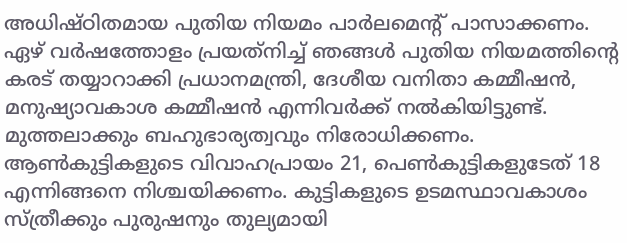അധിഷ്ഠിതമായ പുതിയ നിയമം പാര്‍ലമെന്റ് പാസാക്കണം. ഏഴ് വര്‍ഷത്തോളം പ്രയത്‌നിച്ച് ഞങ്ങള്‍ പുതിയ നിയമത്തിന്റെ കരട് തയ്യാറാക്കി പ്രധാനമന്ത്രി, ദേശീയ വനിതാ കമ്മീഷന്‍, മനുഷ്യാവകാശ കമ്മീഷന്‍ എന്നിവര്‍ക്ക് നല്‍കിയിട്ടുണ്ട്. മുത്തലാക്കും ബഹുഭാര്യത്വവും നിരോധിക്കണം. ആണ്‍കുട്ടികളുടെ വിവാഹപ്രായം 21, പെണ്‍കുട്ടികളുടേത് 18 എന്നിങ്ങനെ നിശ്ചയിക്കണം. കുട്ടികളുടെ ഉടമസ്ഥാവകാശം സ്ത്രീക്കും പുരുഷനും തുല്യമായി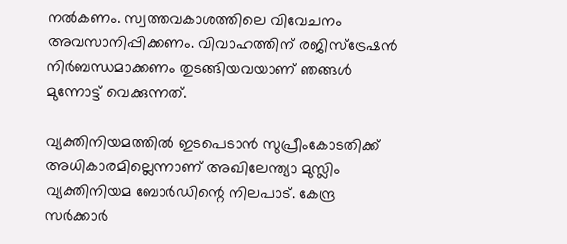നല്‍കണം. സ്വത്തവകാശത്തിലെ വിവേചനം അവസാനിപ്പിക്കണം. വിവാഹത്തിന് രജിസ്‌ട്രേഷന്‍ നിര്‍ബന്ധമാക്കണം തുടങ്ങിയവയാണ് ഞങ്ങള്‍ മുന്നോട്ട് വെക്കുന്നത്.

വ്യക്തിനിയമത്തില്‍ ഇടപെടാന്‍ സുപ്രീംകോടതിക്ക് അധികാരമില്ലെന്നാണ് അഖിലേന്ത്യാ മുസ്ലിം വ്യക്തിനിയമ ബോര്‍ഡിന്റെ നിലപാട്. കേന്ദ്ര സര്‍ക്കാര്‍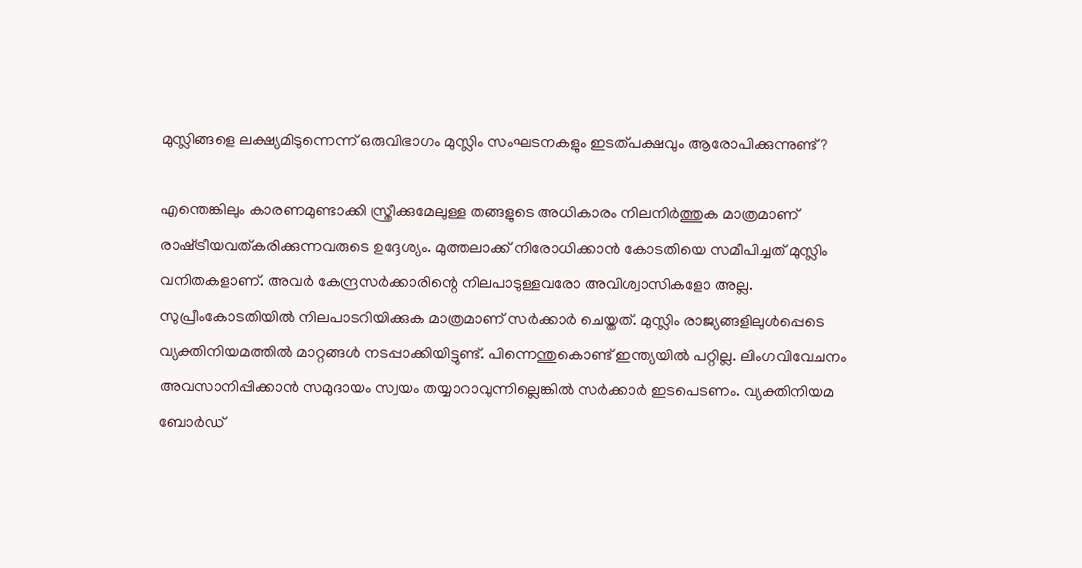മുസ്ലിങ്ങളെ ലക്ഷ്യമിടുന്നെന്ന് ഒരുവിഭാഗം മുസ്ലിം സംഘടനകളും ഇടത്പക്ഷവും ആരോപിക്കുന്നുണ്ട്?

എന്തെങ്കിലും കാരണമുണ്ടാക്കി സ്ത്രീക്കുമേലുള്ള തങ്ങളുടെ അധികാരം നിലനിര്‍ത്തുക മാത്രമാണ് രാഷ്‌ട്രീയവത്കരിക്കുന്നവരുടെ ഉദ്ദേശ്യം. മുത്തലാക്ക് നിരോധിക്കാന്‍ കോടതിയെ സമീപിച്ചത് മുസ്ലിം വനിതകളാണ്. അവര്‍ കേന്ദ്രസര്‍ക്കാരിന്റെ നിലപാടുള്ളവരോ അവിശ്വാസികളോ അല്ല. സുപ്രീംകോടതിയില്‍ നിലപാടറിയിക്കുക മാത്രമാണ് സര്‍ക്കാര്‍ ചെയ്തത്. മുസ്ലിം രാജ്യങ്ങളിലുള്‍പ്പെടെ വ്യക്തിനിയമത്തില്‍ മാറ്റങ്ങള്‍ നടപ്പാക്കിയിട്ടുണ്ട്. പിന്നെന്തുകൊണ്ട് ഇന്ത്യയില്‍ പറ്റില്ല. ലിംഗവിവേചനം അവസാനിപ്പിക്കാന്‍ സമുദായം സ്വയം തയ്യാറാവുന്നില്ലെങ്കില്‍ സര്‍ക്കാര്‍ ഇടപെടണം. വ്യക്തിനിയമ ബോര്‍ഡ്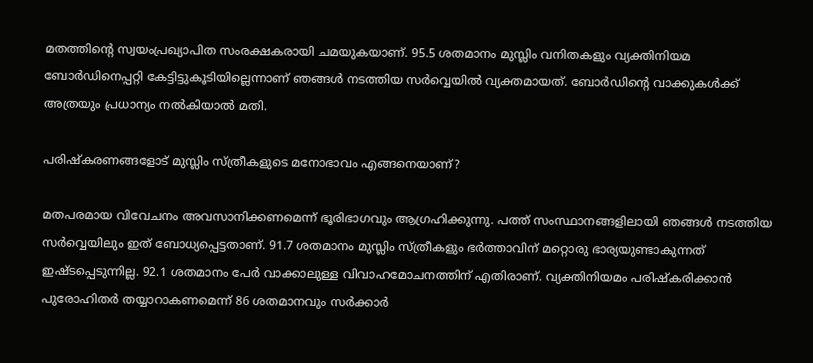മതത്തിന്റെ സ്വയംപ്രഖ്യാപിത സംരക്ഷകരായി ചമയുകയാണ്. 95.5 ശതമാനം മുസ്ലിം വനിതകളും വ്യക്തിനിയമ ബോര്‍ഡിനെപ്പറ്റി കേട്ടിട്ടുകൂടിയില്ലെന്നാണ് ഞങ്ങള്‍ നടത്തിയ സര്‍വ്വെയില്‍ വ്യക്തമായത്. ബോര്‍ഡിന്റെ വാക്കുകള്‍ക്ക് അത്രയും പ്രധാന്യം നല്‍കിയാല്‍ മതി.

പരിഷ്‌കരണങ്ങളോട് മുസ്ലിം സ്ത്രീകളുടെ മനോഭാവം എങ്ങനെയാണ്?

മതപരമായ വിവേചനം അവസാനിക്കണമെന്ന് ഭൂരിഭാഗവും ആഗ്രഹിക്കുന്നു. പത്ത് സംസ്ഥാനങ്ങളിലായി ഞങ്ങള്‍ നടത്തിയ സര്‍വ്വെയിലും ഇത് ബോധ്യപ്പെട്ടതാണ്. 91.7 ശതമാനം മുസ്ലിം സ്ത്രീകളും ഭര്‍ത്താവിന് മറ്റൊരു ഭാര്യയുണ്ടാകുന്നത് ഇഷ്ടപ്പെടുന്നില്ല. 92.1 ശതമാനം പേര്‍ വാക്കാലുള്ള വിവാഹമോചനത്തിന് എതിരാണ്. വ്യക്തിനിയമം പരിഷ്‌കരിക്കാന്‍ പുരോഹിതര്‍ തയ്യാറാകണമെന്ന് 86 ശതമാനവും സര്‍ക്കാര്‍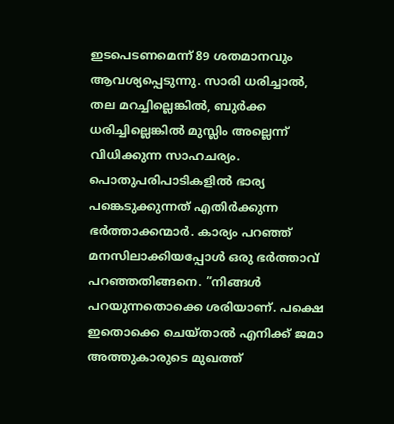ഇടപെടണമെന്ന് 89 ശതമാനവും ആവശ്യപ്പെടുന്നു. സാരി ധരിച്ചാല്‍, തല മറച്ചില്ലെങ്കില്‍, ബുര്‍ക്ക ധരിച്ചില്ലെങ്കില്‍ മുസ്ലിം അല്ലെന്ന് വിധിക്കുന്ന സാഹചര്യം. പൊതുപരിപാടികളില്‍ ഭാര്യ പങ്കെടുക്കുന്നത് എതിര്‍ക്കുന്ന ഭര്‍ത്താക്കന്മാര്‍. കാര്യം പറഞ്ഞ് മനസിലാക്കിയപ്പോള്‍ ഒരു ഭര്‍ത്താവ് പറഞ്ഞതിങ്ങനെ. ”നിങ്ങള്‍ പറയുന്നതൊക്കെ ശരിയാണ്. പക്ഷെ ഇതൊക്കെ ചെയ്താല്‍ എനിക്ക് ജമാ അത്തുകാരുടെ മുഖത്ത്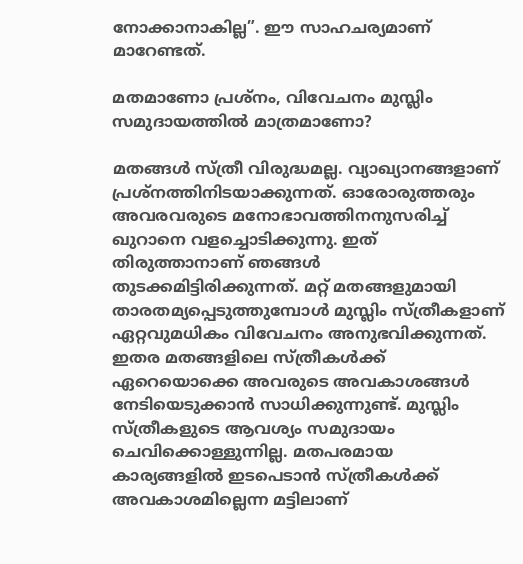നോക്കാനാകില്ല”. ഈ സാഹചര്യമാണ് മാറേണ്ടത്.

മതമാണോ പ്രശ്‌നം, വിവേചനം മുസ്ലിം സമുദായത്തില്‍ മാത്രമാണോ?

മതങ്ങള്‍ സ്ത്രീ വിരുദ്ധമല്ല. വ്യാഖ്യാനങ്ങളാണ് പ്രശ്‌നത്തിനിടയാക്കുന്നത്. ഓരോരുത്തരും അവരവരുടെ മനോഭാവത്തിനനുസരിച്ച് ഖുറാനെ വളച്ചൊടിക്കുന്നു. ഇത് തിരുത്താനാണ് ഞങ്ങള്‍ തുടക്കമിട്ടിരിക്കുന്നത്. മറ്റ് മതങ്ങളുമായി താരതമ്യപ്പെടുത്തുമ്പോള്‍ മുസ്ലിം സ്ത്രീകളാണ് ഏറ്റവുമധികം വിവേചനം അനുഭവിക്കുന്നത്. ഇതര മതങ്ങളിലെ സ്ത്രീകള്‍ക്ക് ഏറെയൊക്കെ അവരുടെ അവകാശങ്ങള്‍ നേടിയെടുക്കാന്‍ സാധിക്കുന്നുണ്ട്. മുസ്ലിം സ്ത്രീകളുടെ ആവശ്യം സമുദായം ചെവിക്കൊള്ളുന്നില്ല. മതപരമായ കാര്യങ്ങളില്‍ ഇടപെടാന്‍ സ്ത്രീകള്‍ക്ക് അവകാശമില്ലെന്ന മട്ടിലാണ്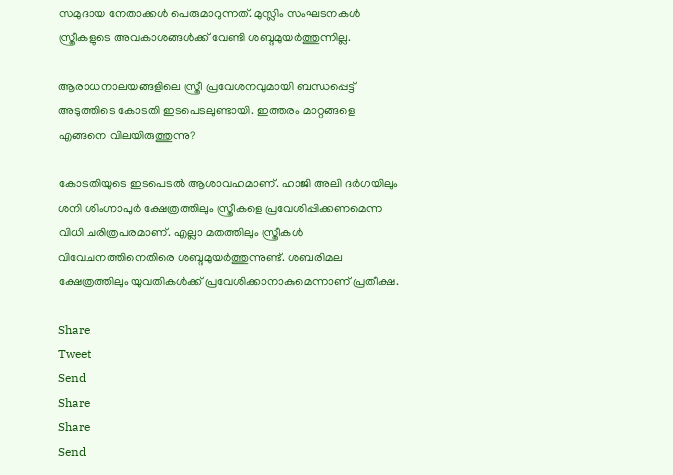സമുദായ നേതാക്കള്‍ പെരുമാറുന്നത്. മുസ്ലിം സംഘടനകള്‍ സ്ത്രീകളുടെ അവകാശങ്ങള്‍ക്ക് വേണ്ടി ശബ്ദമുയര്‍ത്തുന്നില്ല.

ആരാധനാലയങ്ങളിലെ സ്ത്രീ പ്രവേശനവുമായി ബന്ധപ്പെട്ട് അടുത്തിടെ കോടതി ഇടപെടലുണ്ടായി. ഇത്തരം മാറ്റങ്ങളെ എങ്ങനെ വിലയിരുത്തുന്നു?

കോടതിയുടെ ഇടപെടല്‍ ആശാവഹമാണ്. ഹാജി അലി ദര്‍ഗയിലും ശനി ശിംഗ്നാപുര്‍ ക്ഷേത്രത്തിലും സ്ത്രീകളെ പ്രവേശിപ്പിക്കണമെന്ന വിധി ചരിത്രപരമാണ്. എല്ലാ മതത്തിലും സ്ത്രീകള്‍ വിവേചനത്തിനെതിരെ ശബ്ദമുയര്‍ത്തുന്നുണ്ട്. ശബരിമല ക്ഷേത്രത്തിലും യുവതികള്‍ക്ക് പ്രവേശിക്കാനാകുമെന്നാണ് പ്രതീക്ഷ.

Share
Tweet
Send
Share
Share
Send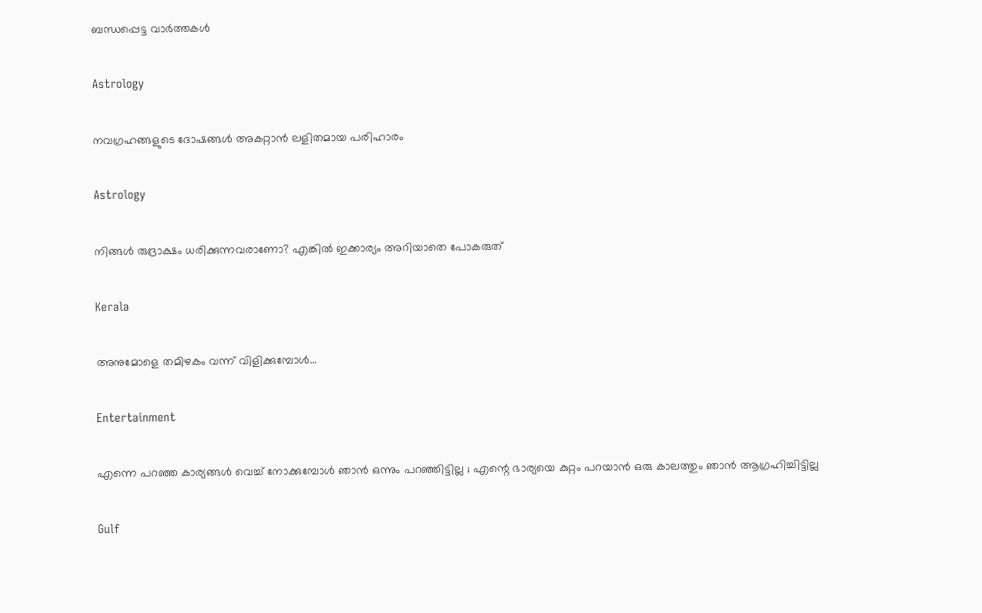ബന്ധപ്പെട്ട വാര്‍ത്തകള്‍

Astrology

നവഗ്രഹങ്ങളുടെ ദോഷങ്ങൾ അകറ്റാൻ ലളിതമായ പരിഹാരം

Astrology

നിങ്ങൾ രുദ്രാക്ഷം ധരിക്കുന്നവരാണോ? എങ്കിൽ ഇക്കാര്യം അറിയാതെ പോകരുത്

Kerala

അനുമോളെ തമിഴകം വന്ന് വിളിക്കുമ്പോള്‍…

Entertainment

എന്നെ പറഞ്ഞ കാര്യങ്ങൾ വെച്ച് നോക്കുമ്പോൾ ഞാൻ ഒന്നും പറഞ്ഞി‌ട്ടില്ല ; എന്റെ ഭാര്യയെ കുറ്റം പറയാൻ ഒരു കാലത്തും ഞാൻ ആഗ്രഹിച്ചിട്ടില്ല

Gulf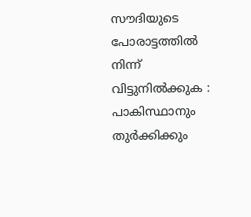സൗദിയുടെ പോരാട്ടത്തിൽ നിന്ന് വിട്ടുനിൽക്കുക : പാകിസ്ഥാനും തുർക്കിക്കും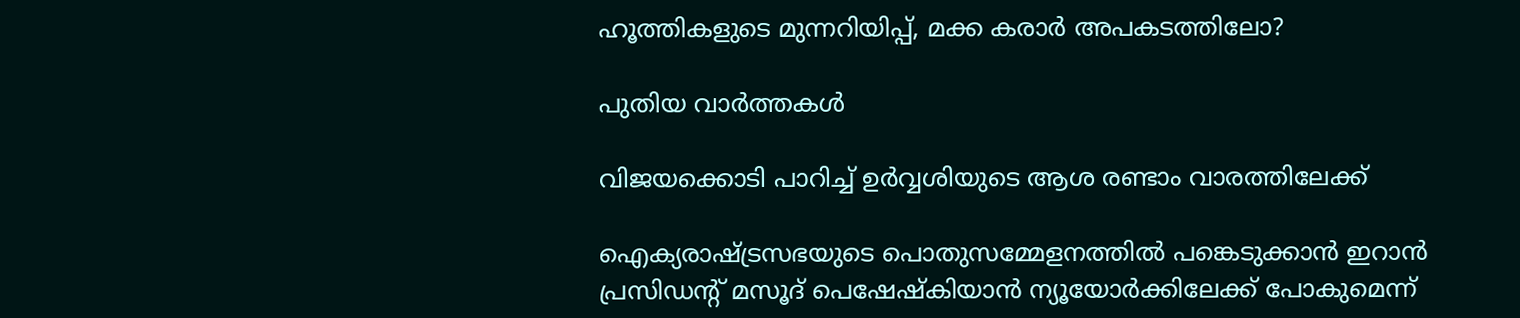ഹൂത്തികളുടെ മുന്നറിയിപ്പ്, മക്ക കരാർ അപകടത്തിലോ?

പുതിയ വാര്‍ത്തകള്‍

വിജയക്കൊടി പാറിച്ച് ഉര്‍വ്വശിയുടെ ആശ രണ്ടാം വാരത്തിലേക്ക്

ഐക്യരാഷ്‌ട്രസഭയുടെ പൊതുസമ്മേളനത്തിൽ പങ്കെടുക്കാൻ ഇറാൻ പ്രസിഡന്റ് മസൂദ് പെഷേഷ്കിയാൻ ന്യൂയോർക്കിലേക്ക് പോകുമെന്ന്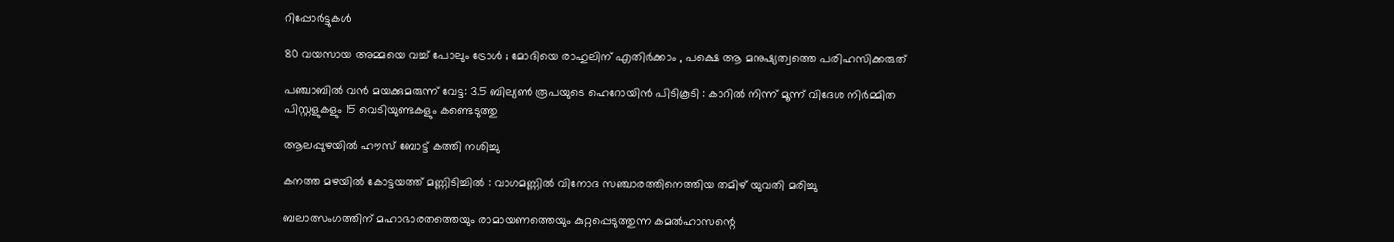റിപ്പോർട്ടുകൾ

80 വയസായ അമ്മയെ വച്ച് പോലും ട്രോൾ ; മോദിയെ രാഹുലിന് എതിർക്കാം , പക്ഷെ ആ മനുഷ്യത്വത്തെ പരിഹസിക്കരുത്

പഞ്ചാബിൽ വൻ മയക്കുമരുന്ന് വേട്ട: 3.5 ബില്യൺ രൂപയുടെ ഹെറോയിൻ പിടികൂടി : കാറിൽ നിന്ന് മൂന്ന് വിദേശ നിർമ്മിത പിസ്റ്റളുകളും 15 വെടിയുണ്ടകളും കണ്ടെടുത്തു

ആലപ്പുഴയില്‍ ഹൗസ് ബോട്ട് കത്തി നശിച്ചു

കനത്ത മഴയിൽ കോട്ടയത്ത് മണ്ണിടിച്ചിൽ : വാഗമണ്ണിൽ വിനോദ സഞ്ചാരത്തിനെത്തിയ തമിഴ്‌ യുവതി മരിച്ചു

ബലാത്സംഗത്തിന് മഹാഭാരതത്തെയും രാമായണത്തെയും കുറ്റപ്പെടുത്തുന്ന കമല്‍ഹാസന്റെ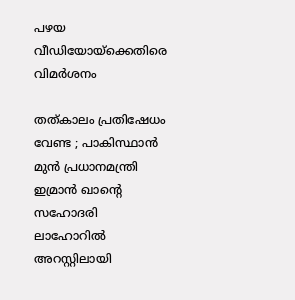പഴയ വീഡിയോയ്‌ക്കെതിരെ വിമര്‍ശനം

തത്കാലം പ്രതിഷേധം വേണ്ട ; പാകിസ്ഥാൻ മുൻ പ്രധാനമന്ത്രി ഇമ്രാൻ ഖാന്റെ സഹോദരി ലാഹോറിൽ അറസ്റ്റിലായി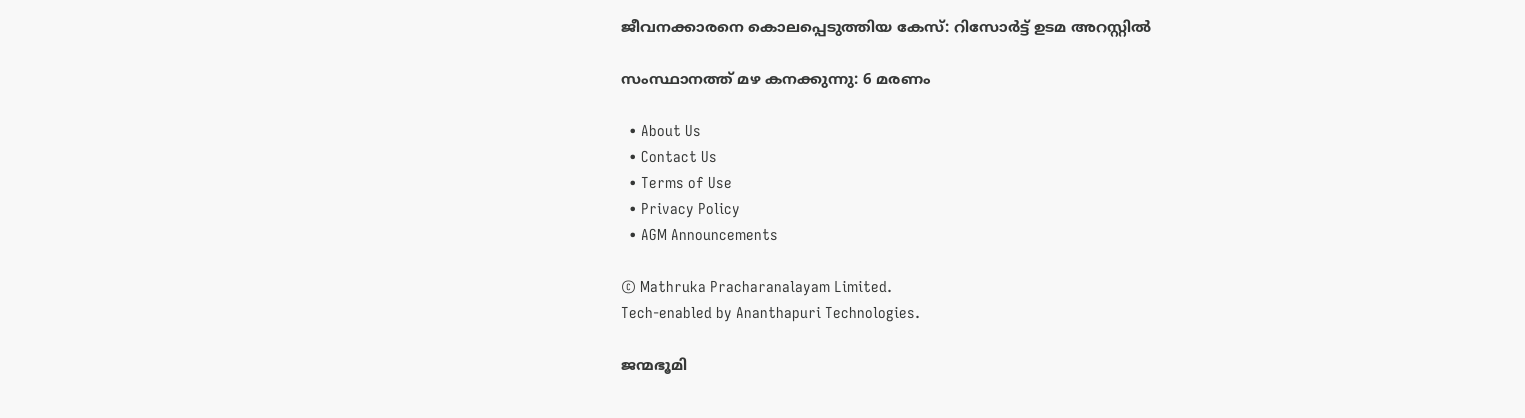ജീവനക്കാരനെ കൊലപ്പെടുത്തിയ കേസ്: റിസോര്‍ട്ട് ഉടമ അറസ്റ്റില്‍

സംസ്ഥാനത്ത് മഴ കനക്കുന്നു: 6 മരണം

  • About Us
  • Contact Us
  • Terms of Use
  • Privacy Policy
  • AGM Announcements

© Mathruka Pracharanalayam Limited.
Tech-enabled by Ananthapuri Technologies.

ജന്മഭൂമി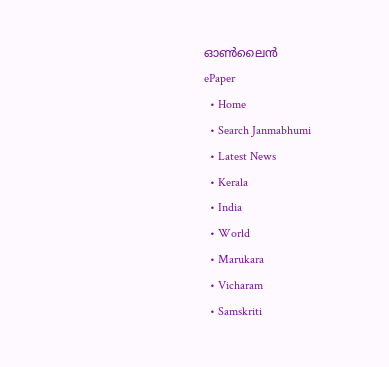ഓണ്‍ലൈന്‍
ePaper
  • Home
  • Search Janmabhumi
  • Latest News
  • Kerala
  • India
  • World
  • Marukara
  • Vicharam
  • Samskriti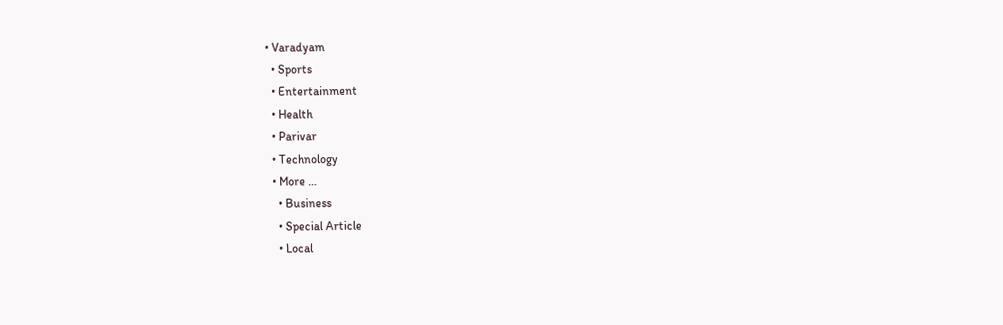• Varadyam
  • Sports
  • Entertainment
  • Health
  • Parivar
  • Technology
  • More …
    • Business
    • Special Article
    • Local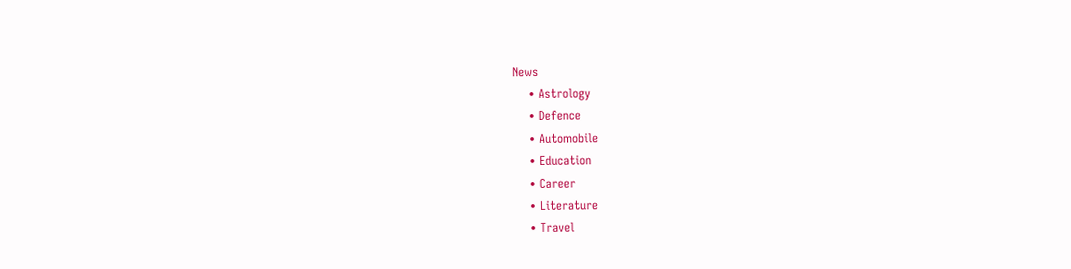News
    • Astrology
    • Defence
    • Automobile
    • Education
    • Career
    • Literature
    • Travel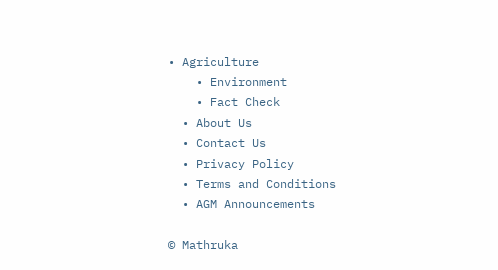• Agriculture
    • Environment
    • Fact Check
  • About Us
  • Contact Us
  • Privacy Policy
  • Terms and Conditions
  • AGM Announcements

© Mathruka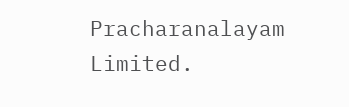Pracharanalayam Limited.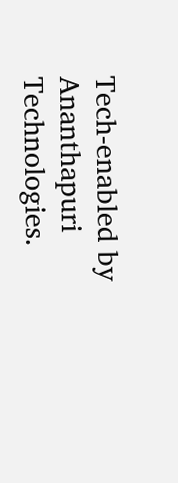Tech-enabled by Ananthapuri Technologies.